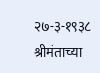२७-३-१९३८ श्रीमंताच्या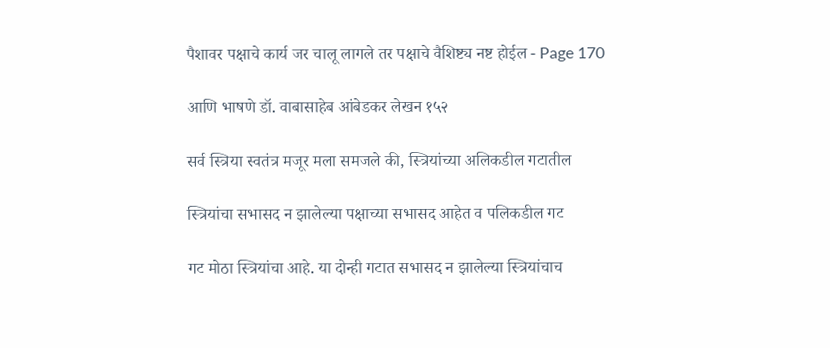पैशावर पक्षाचे कार्य जर चालू लागले तर पक्षाचे वैशिष्ट्य नष्ट होईल - Page 170

आणि भाषणे डॉ. वाबासाहेब आंबेडकर लेखन १५२

सर्व स्त्रिया स्वतंत्र मजूर मला समजले की, स्त्रियांच्या अलिकडील गटातील

स्त्रियांचा सभासद न झालेल्या पक्षाच्या सभासद आहेत व पलिकडील गट

गट मोठा स्त्रियांचा आहे. या दोन्ही गटात सभासद न झालेल्या स्त्रियांचाच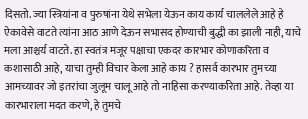दिसतो. ज्या स्त्रियांना व पुरुषांना येथे सभेला येऊन काय कार्य चाललेले आहे हे ऐकावेसे वाटते त्यांना आठ आणे देऊन सभासद होण्याची बुद्धी का झाली नाही, याचे मला आश्चर्य वाटते. हा स्वतंत्र मजूर पक्षाचा एकदर कारभार कोणाकरिता व कशासाठी आहे, याचा तुम्ही विचार केला आहे काय ? हासर्व कारभार तुमच्या आमच्यावर जो इतरांचा जुलूम चालू आहे तो नाहिसा करण्यार्कारेता आहे. तेव्हा या कारभाराला मदत करणे, हे तुमचे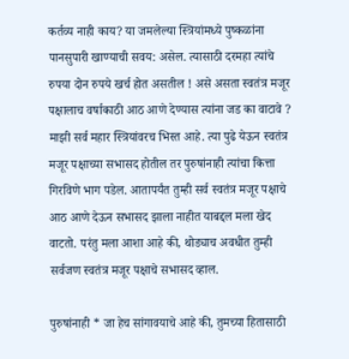कर्तव्य नाही काय? या जमलेल्या स्त्रियांमध्ये पुष्कळांना पानसुपारी खाण्याची सवय: असेल. त्यासाठी दरमहा त्यांचे रुपया दोन रुपये खर्च होत असतील ! असे असता स्वतंत्र मजूर पक्षालाच वर्षाकाठी आठ आणे देण्यास त्यांना जड का वाटावे ? माझी सर्व महार स्त्रियांवरच भिस्त आहे. त्या पुढे येऊन स्वतंत्र मजूर पक्षाच्या सभासद होतील तर पुरुषांनाही त्यांचा कित्ता गिरविणे भाग पडेल. आतापर्यंत तुम्ही सर्व स्वतंत्र मजूर पक्षाचे आठ आणे देऊन सभासद झाला नाहीत याबद्दल मला खेद वाटतो. परंतु मला आशा आहे की, थोड्याच अवधीत तुम्ही सर्वजण स्वतंत्र मजूर पक्षाचे सभासद व्हाल.

पुरुषांनाही * जा हेच सांगावयाचे आहे की, तुमच्या हितासाठी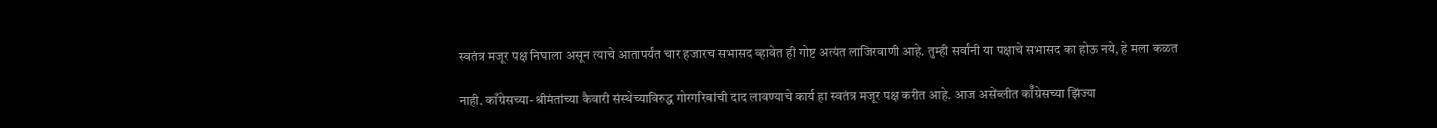स्वतंत्र मजूर पक्ष निघाला असून त्याचे आतापर्यंत चार हजारच सभासद व्हावेत ही गोष्ट अत्यंत लाजिरवाणी आहे. तुम्ही सर्वांनी या पक्षाचे सभासद का होऊ नये, हे मला कळत

नाही. काँग्रेसच्या-श्रीमंतांच्या कैवारी संस्थेच्याविरुद्ध गोरगरिबांची दाद लावण्याचे कार्य हा स्वतंत्र मजूर पक्ष करीत आहे. आज असेंब्लीत कॉँग्रेसच्या झिंज्या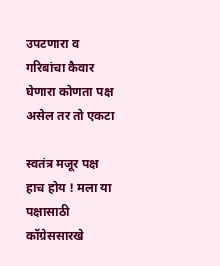उपटणारा व गरिबांचा कैवार घेणारा कोणता पक्ष असेल तर तो एकटा

स्वतंत्र मजूर पक्ष हाच होय ! मला या पक्षासाठी कॉग्रेससारखे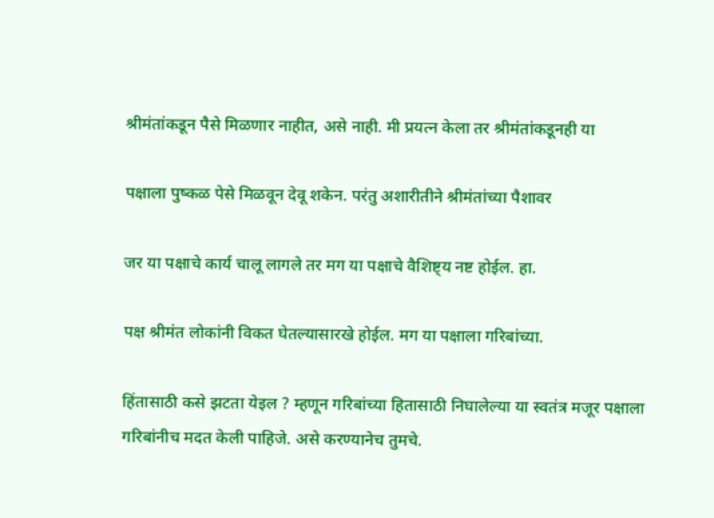श्रीमंतांकडून पैसे मिळणार नाहीत, असे नाही. मी प्रयत्न केला तर श्रीमंतांकडूनही या

पक्षाला पुष्कळ पेसे मिळवून देवू शकेन. परंतु अशारीतीने श्रीमंतांच्या पैशावर

जर या पक्षाचे कार्य चालू लागले तर मग या पक्षाचे वैशिष्ट्य नष्ट होईल. हा.

पक्ष श्रीमंत लोकांनी विकत घेतल्यासारखे होईल. मग या पक्षाला गरिबांच्या.

हिंतासाठी कसे झटता येइल ? म्हणून गरिबांच्या हितासाठी निघालेल्या या स्वतंत्र मजूर पक्षाला गरिबांनीच मदत केली पाहिजे. असे करण्यानेच तुमचे.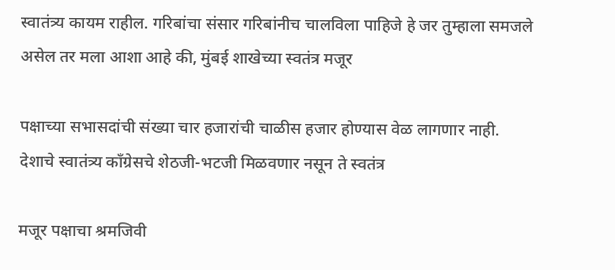स्वातंत्र्य कायम राहील. गरिबांचा संसार गरिबांनीच चालविला पाहिजे हे जर तुम्हाला समजले असेल तर मला आशा आहे की, मुंबई शाखेच्या स्वतंत्र मजूर

पक्षाच्या सभासदांची संख्या चार हजारांची चाळीस हजार होण्यास वेळ लागणार नाही. देशाचे स्वातंत्र्य काँग्रेसचे शेठजी-भटजी मिळवणार नसून ते स्वतंत्र

मजूर पक्षाचा श्रमजिवी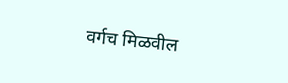वर्गच मिळवील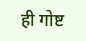ही गोष्ट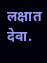लक्षात देवा.